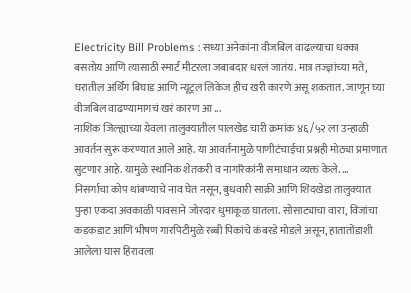Electricity Bill Problems : सध्या अनेकांना वीजबिल वाढल्याचा धक्का बसतोय आणि त्यासाठी स्मार्ट मीटरला जबाबदार धरलं जातंय. मात्र तज्ज्ञांच्या मते, घरातील अर्थिंग बिघाड आणि न्यूट्रल लिकेज हीच खरी कारणे असू शकतात. जाणून घ्या वीजबिल वाढण्यामागचं खरं कारण आ ...
नाशिक जिल्ह्याच्या येवला तालुक्यातील पालखेड चारी क्रमांक ४६/५२ ला उन्हाळी आवर्तन सुरू करण्यात आले आहे. या आवर्तनामुळे पाणीटंचाईचा प्रश्नही मोठ्या प्रमाणात सुटणार आहे. यामुळे स्थानिक शेतकरी व नागरिकांनी समाधान व्यक्त केले. ...
निसर्गाचा कोप थांबण्याचे नाव घेत नसून, बुधवारी साक्री आणि शिंदखेडा तालुक्यात पुन्हा एकदा अवकाळी पावसाने जोरदार धुमाकूळ घातला. सोसाट्याचा वारा, विजांचा कडकडाट आणि भीषण गारपिटीमुळे रब्बी पिकांचे कंबरडे मोडले असून, हातातोंडाशी आलेला घास हिरावला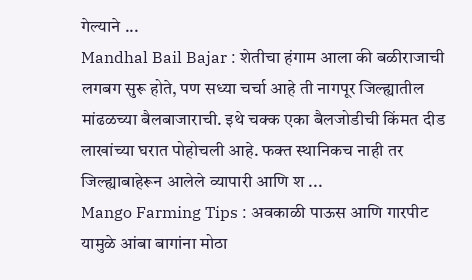गेल्याने ...
Mandhal Bail Bajar : शेतीचा हंगाम आला की बळीराजाची लगबग सुरू होते, पण सध्या चर्चा आहे ती नागपूर जिल्ह्यातील मांढळच्या बैलबाजाराची. इथे चक्क एका बैलजोडीची किंमत दीड लाखांच्या घरात पोहोचली आहे. फक्त स्थानिकच नाही तर जिल्ह्याबाहेरून आलेले व्यापारी आणि श ...
Mango Farming Tips : अवकाळी पाऊस आणि गारपीट यामुळे आंबा बागांना मोठा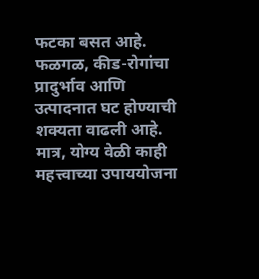फटका बसत आहे. फळगळ, कीड-रोगांचा प्रादुर्भाव आणि उत्पादनात घट होण्याची शक्यता वाढली आहे. मात्र, योग्य वेळी काही महत्त्वाच्या उपाययोजना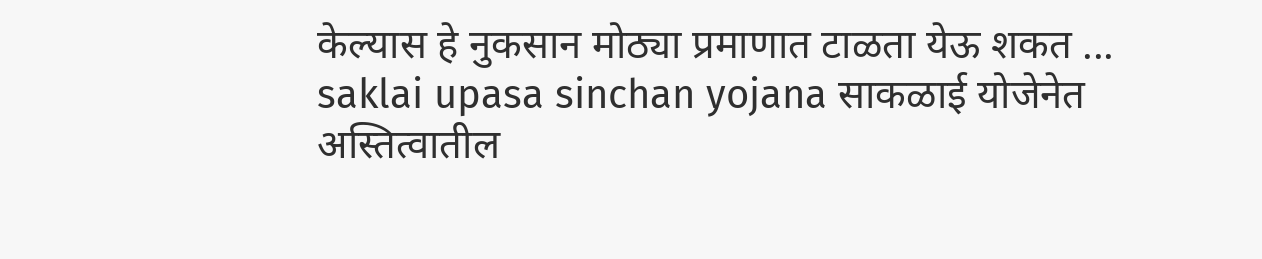केल्यास हे नुकसान मोठ्या प्रमाणात टाळता येऊ शकत ...
saklai upasa sinchan yojana साकळाई योजेनेत अस्तित्वातील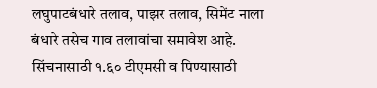लघुपाटबंधारे तलाव, पाझर तलाव, सिमेंट नाला बंधारे तसेच गाव तलावांचा समावेश आहे. सिंचनासाठी १.६० टीएमसी व पिण्यासाठी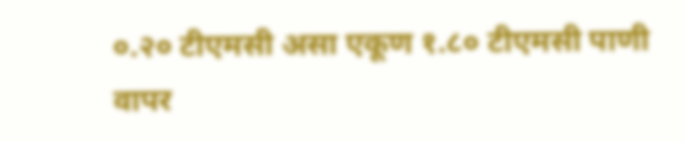०.२० टीएमसी असा एकूण १.८० टीएमसी पाणी वापर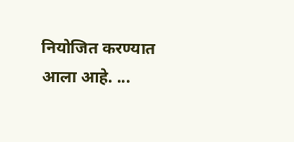नियोजित करण्यात आला आहे. ...